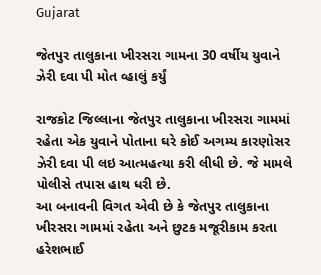Gujarat

જેતપુર તાલુકાના ખીરસરા ગામના 30 વર્ષીય યુવાને ઝેરી દવા પી મોત વ્હાલું કર્યું

રાજકોટ જિલ્લાના જેતપુર તાલુકાના ખીરસરા ગામમાં રહેતા એક યુવાને પોતાના ઘરે કોઈ અગમ્ય કારણોસર ઝેરી દવા પી લઇ આત્મહત્યા કરી લીધી છે. જે મામલે પોલીસે તપાસ હાથ ધરી છે.
આ બનાવની વિગત એવી છે કે જેતપુર તાલુકાના ખીરસરા ગામમાં રહેતા અને છુટક મજૂરીકામ કરતા હરેશભાઈ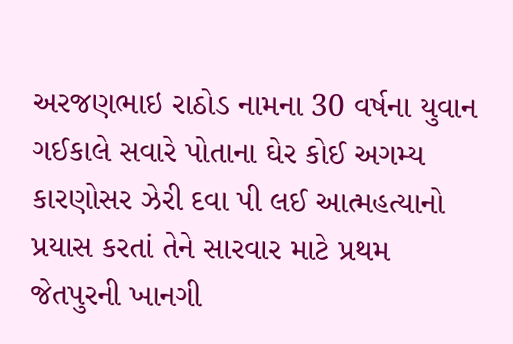અરજણભાઇ રાઠોડ નામના 30 વર્ષના યુવાન ગઈકાલે સવારે પોતાના ઘેર કોઈ અગમ્ય કારણોસર ઝેરી દવા પી લઈ આત્મહત્યાનો પ્રયાસ કરતાં તેને સારવાર માટે પ્રથમ જેતપુરની ખાનગી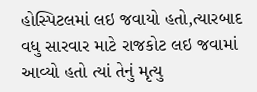હોસ્પિટલમાં લઇ જવાયો હતો,ત્યારબાદ વધુ સારવાર માટે રાજકોટ લઇ જવામાં આવ્યો હતો ત્યાં તેનું મૃત્યુ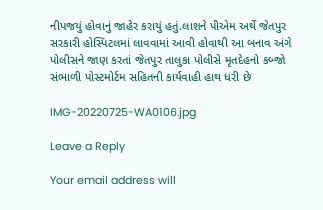નીપજયું હોવાનું જાહેર કરાયું હતું.લાશને પીએમ અર્થે જેતપુર સરકારી હોસ્પિટલમાં લાવવામાં આવી હોવાથી આ બનાવ અંગે પોલીસને જાણ કરતાં જેતપુર તાલુકા પોલીસે મૃતદેહનો કબ્જો સંભાળી પોસ્ટમોર્ટમ સહિતની કાર્યવાહી હાથ ધરી છે

IMG-20220725-WA0106.jpg

Leave a Reply

Your email address will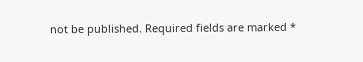not be published. Required fields are marked *